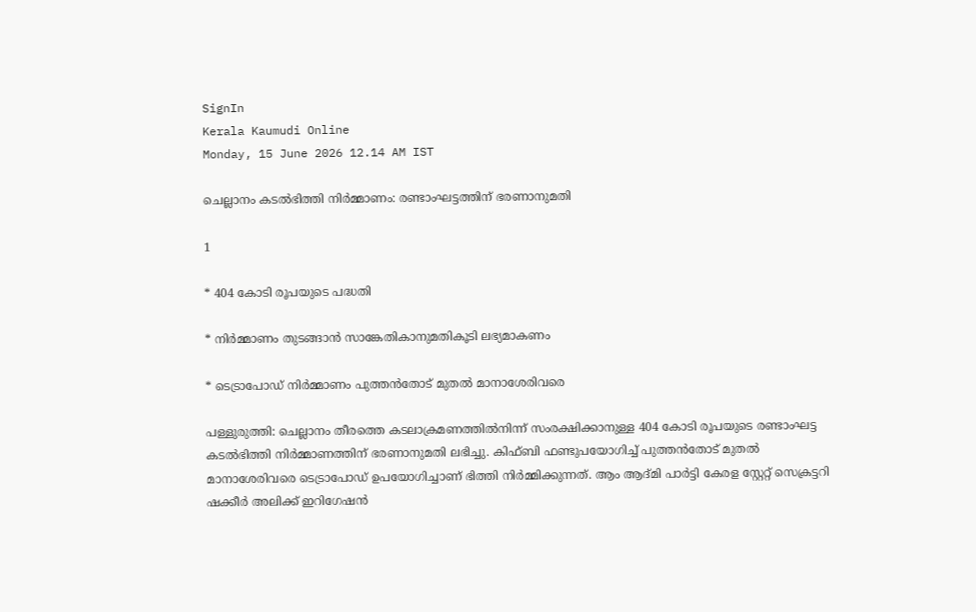SignIn
Kerala Kaumudi Online
Monday, 15 June 2026 12.14 AM IST

ചെല്ലാനം കടൽഭിത്തി നിർമ്മാണം: രണ്ടാംഘട്ടത്തിന് ഭരണാനുമതി

1

* 404 കോടി രൂപയുടെ പദ്ധതി

* നിർമ്മാണം തുടങ്ങാൻ സാങ്കേതികാനുമതികൂടി ലഭ്യമാകണം

* ടെട്രാപോഡ് നിർമ്മാണം പുത്തൻതോട് മുതൽ മാനാശേരിവരെ

പള്ളുരുത്തി: ചെല്ലാനം തീരത്തെ കടലാക്രമണത്തിൽനിന്ന് സംരക്ഷിക്കാനുള്ള 404 കോടി രൂപയുടെ രണ്ടാംഘട്ട കടൽഭിത്തി നിർമ്മാണത്തിന് ഭരണാനുമതി ലഭിച്ചു. കിഫ്ബി ഫണ്ടുപയോഗിച്ച് പുത്തൻതോട് മുതൽ മാനാശേരിവരെ ടെട്രാപോഡ് ഉപയോഗിച്ചാണ് ഭിത്തി നിർമ്മിക്കുന്നത്. ആം ആദ്മി പാർട്ടി കേരള സ്റ്റേറ്റ് സെക്രട്ടറി ഷക്കീർ അലിക്ക് ഇറിഗേഷൻ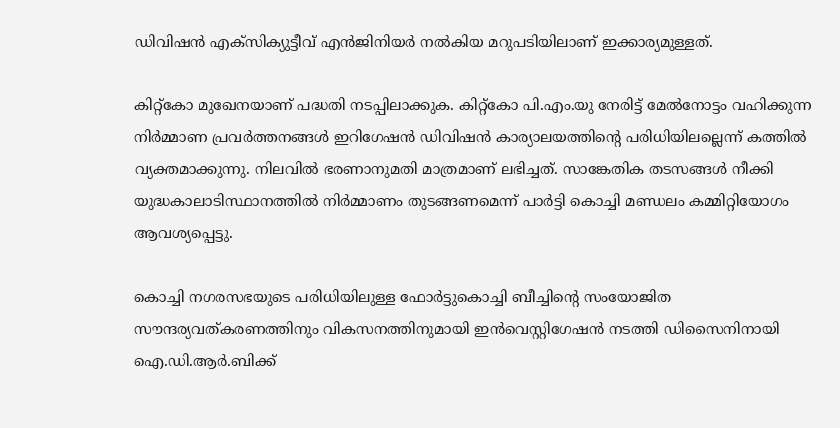ഡിവിഷൻ എക്സിക്യുട്ടീവ് എൻജിനിയർ നൽകിയ മറുപടിയിലാണ് ഇക്കാര്യമുള്ളത്.

കിറ്റ്കോ മുഖേനയാണ് പദ്ധതി നടപ്പിലാക്കുക. കിറ്റ്കോ പി.എം.യു നേരിട്ട് മേൽനോട്ടം വഹിക്കുന്ന നിർമ്മാണ പ്രവർത്തനങ്ങൾ ഇറിഗേഷൻ ഡിവിഷൻ കാര്യാലയത്തിന്റെ പരിധിയിലല്ലെന്ന് കത്തിൽ വ്യക്തമാക്കുന്നു. നിലവിൽ ഭരണാനുമതി മാത്രമാണ് ലഭിച്ചത്. സാങ്കേതിക തടസങ്ങൾ നീക്കി യുദ്ധകാലാടിസ്ഥാനത്തിൽ നിർമ്മാണം തുടങ്ങണമെന്ന് പാർട്ടി കൊച്ചി മണ്ഡലം കമ്മിറ്റിയോഗം ആവശ്യപ്പെട്ടു.

കൊച്ചി നഗരസഭയുടെ പരിധിയിലുള്ള ഫോർട്ടുകൊച്ചി ബീച്ചിന്റെ സംയോജിത സൗന്ദര്യവത്കരണത്തിനും വികസനത്തിനുമായി ഇൻവെസ്റ്റിഗേഷൻ നടത്തി ഡിസൈനിനായി ഐ.ഡി.ആർ.ബിക്ക്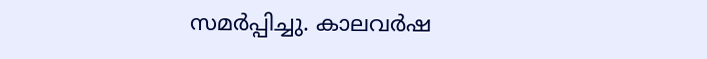സമർപ്പിച്ചു. കാലവർഷ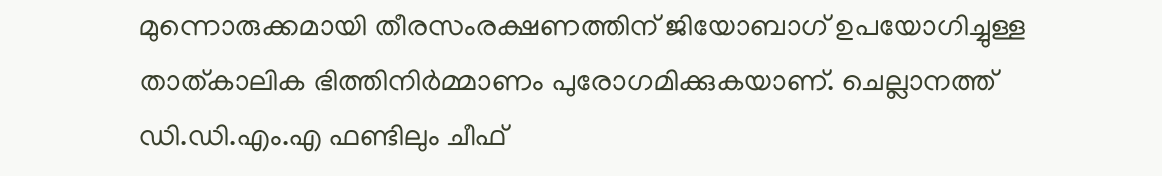മുന്നൊരുക്കമായി തീരസംരക്ഷണത്തിന് ജിയോബാഗ് ഉപയോഗിച്ചുള്ള താത്കാലിക ഭിത്തിനിർമ്മാണം പുരോഗമിക്കുകയാണ്. ചെല്ലാനത്ത് ഡി.ഡി.എം.എ ഫണ്ടിലും ചീഫ്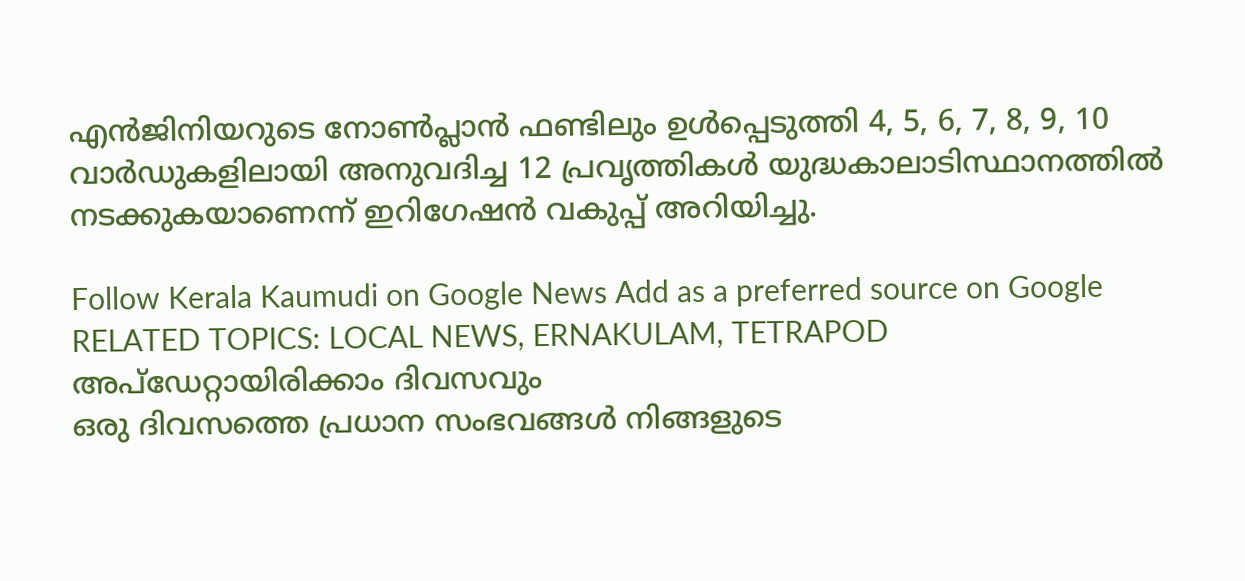എൻജിനിയറുടെ നോൺപ്ലാൻ ഫണ്ടിലും ഉൾപ്പെടുത്തി 4, 5, 6, 7, 8, 9, 10 വാർഡുകളിലായി അനുവദിച്ച 12 പ്രവൃത്തികൾ യുദ്ധകാലാടിസ്ഥാനത്തിൽ നടക്കുകയാണെന്ന് ഇറിഗേഷൻ വകുപ്പ് അറിയിച്ചു.

Follow Kerala Kaumudi on Google News Add as a preferred source on Google
RELATED TOPICS: LOCAL NEWS, ERNAKULAM, TETRAPOD
അപ്ഡേറ്റായിരിക്കാം ദിവസവും
ഒരു ദിവസത്തെ പ്രധാന സംഭവങ്ങൾ നിങ്ങളുടെ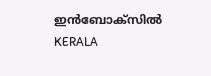ഇൻബോക്സിൽ
KERALA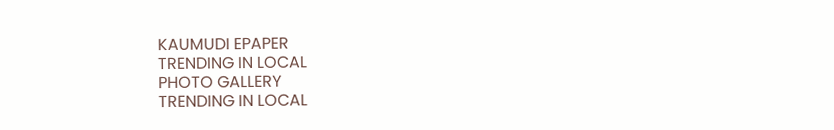KAUMUDI EPAPER
TRENDING IN LOCAL
PHOTO GALLERY
TRENDING IN LOCAL